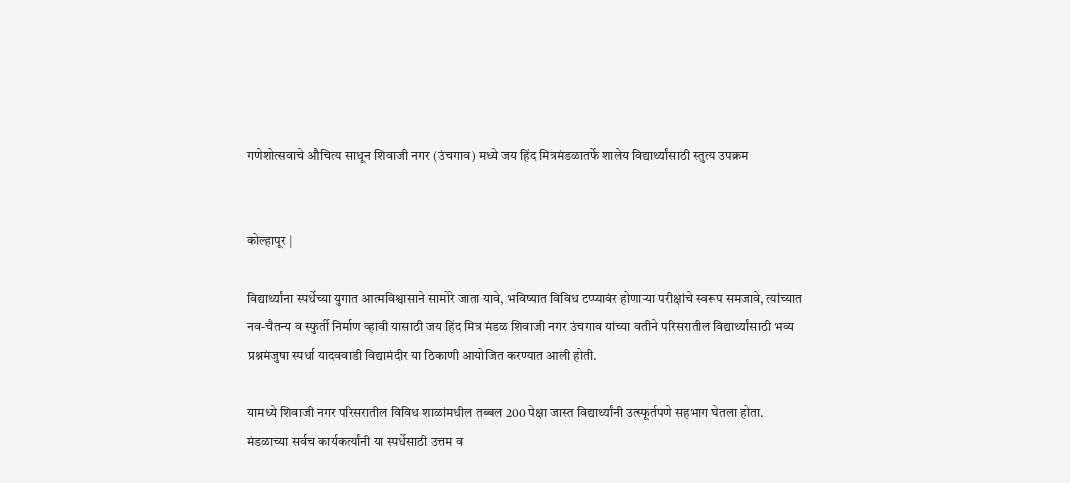गणेशोत्सवाचे औचित्य साधून शिवाजी नगर (उंचगाव) मध्ये जय हिंद मित्रमंडळातर्फे शालेय विद्यार्थ्यांसाठी स्तुत्य उपक्रम


कोल्हापूर |

विद्यार्थ्यांना स्पर्धेच्या युगात आत्मविश्वासाने सामोरे जाता यावे, भविष्यात विविध टप्प्यावंर होणाऱ्या परीक्षांचे स्वरूप समजावे, त्यांच्यात  नव-चैतन्य व स्फुर्ती निर्माण व्हावी यासाठी जय हिंद मित्र मंडळ शिवाजी नगर उंचगाव यांच्या वतीने परिसरातील विद्यार्थ्यांसाठी भव्य प्रश्नमंजुषा स्पर्धा यादववाडी विद्यामंदीर या ठिकाणी आयोजित करण्यात आली होती.

यामध्ये शिवाजी नगर परिसरातील विविध शाळांमधील तब्बल 200 पेक्षा जास्त विद्यार्थ्यांनी उत्स्फूर्तपणे सहभाग घेतला होता. मंडळाच्या सर्वच कार्यकर्त्यांनी या स्पर्धेसाठी उत्तम व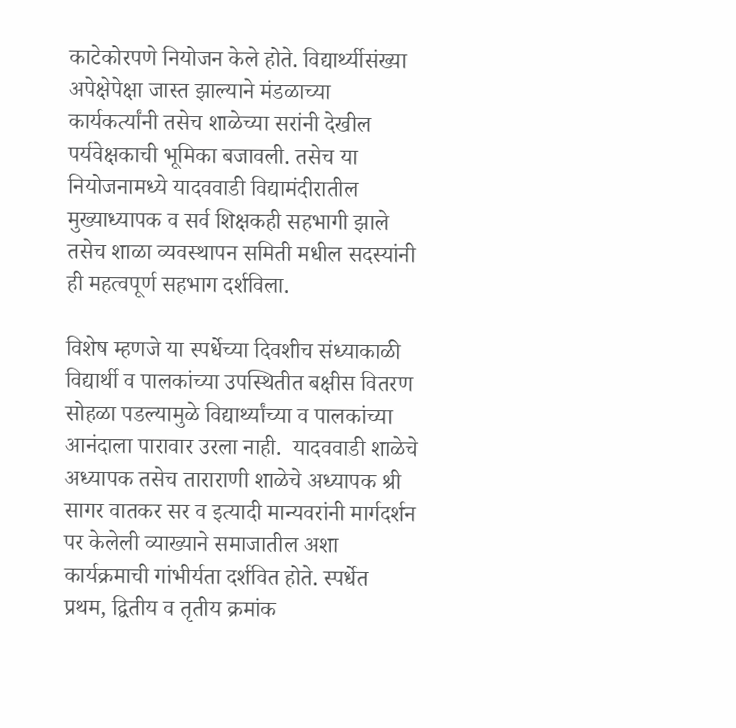काटेकोरपणे नियोजन केले होते. विद्यार्थ्यीसंख्या अपेक्षेपेक्षा जास्त झाल्याने मंडळाच्या कार्यकर्त्यांनी तसेच शाळेच्या सरांनी देखील पर्यवेक्षकाची भूमिका बजावली. तसेच या नियोजनामध्ये यादववाडी विद्यामंदीरातील मुख्याध्यापक व सर्व शिक्षकही सहभागी झाले तसेच शाळा व्यवस्थापन समिती मधील सदस्यांनी ही महत्वपूर्ण सहभाग दर्शविला.

विशेष म्हणजे या स्पर्धेच्या दिवशीच संध्याकाळी विद्यार्थी व पालकांच्या उपस्थितीत बक्षीस वितरण सोहळा पडल्यामुळे विद्यार्थ्यांच्या व पालकांच्या आनंदाला पारावार उरला नाही.  यादववाडी शाळेचे अध्यापक तसेच ताराराणी शाळेचे अध्यापक श्री सागर वातकर सर व इत्यादी मान्यवरांनी मार्गदर्शन पर केलेली व्याख्याने समाजातील अशा  कार्यक्रमाची गांभीर्यता दर्शवित होते. स्पर्धेत प्रथम, द्वितीय व तृतीय क्रमांक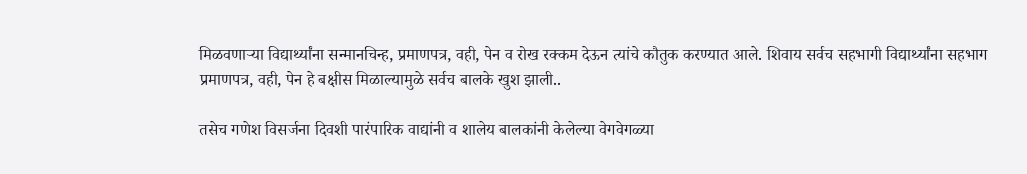मिळवणाऱ्या विद्यार्थ्यांना सन्मानचिन्ह, प्रमाणपत्र, वही, पेन व रोख रक्कम देऊन त्यांचे कौतुक करण्यात आले. शिवाय सर्वच सहभागी विद्यार्थ्यांना सहभाग प्रमाणपत्र, वही, पेन हे बक्षीस मिळाल्यामुळे सर्वच बालके खुश झाली..

तसेच गणेश विसर्जना दिवशी पारंपारिक वाद्यांनी व शालेय बालकांनी केलेल्या वेगवेगळ्या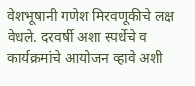वेशभूषानी गणेश मिरवणूकीचे लक्ष वेधले. दरवर्षी अशा स्पर्धेचे व कार्यक्रमांचे आयोजन व्हावे अशी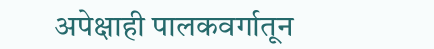अपेक्षाही पालकवर्गातून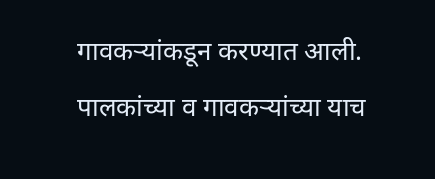गावकऱ्यांकडून करण्यात आली.
पालकांच्या व गावकऱ्यांच्या याच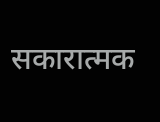सकारात्मक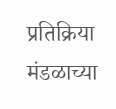प्रतिक्रिया मंडळाच्या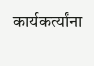कार्यकर्त्यांना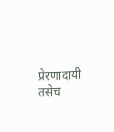प्रेरणादायी तसेच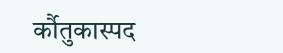र्कौतुकास्पद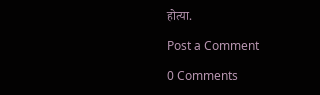होत्या.

Post a Comment

0 Comments